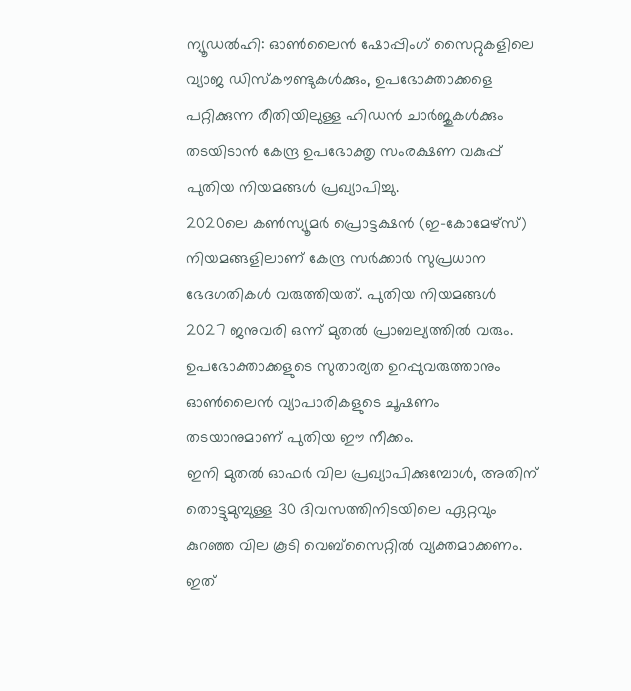ന്യൂഡൽഹി: ഓൺലൈൻ ഷോപ്പിംഗ് സൈറ്റുകളിലെ വ്യാജ ഡിസ്കൗണ്ടുകൾക്കും, ഉപഭോക്താക്കളെ പറ്റിക്കുന്ന രീതിയിലുള്ള ഹിഡൻ ചാർജുകൾക്കും തടയിടാൻ കേന്ദ്ര ഉപഭോക്തൃ സംരക്ഷണ വകുപ്പ് പുതിയ നിയമങ്ങൾ പ്രഖ്യാപിച്ചു.
2020ലെ കൺസ്യൂമർ പ്രൊട്ടക്ഷൻ (ഇ-കോമേഴ്സ്) നിയമങ്ങളിലാണ് കേന്ദ്ര സർക്കാർ സുപ്രധാന ഭേദഗതികൾ വരുത്തിയത്. പുതിയ നിയമങ്ങൾ 2027 ജനുവരി ഒന്ന് മുതൽ പ്രാബല്യത്തിൽ വരും.
ഉപഭോക്താക്കളുടെ സുതാര്യത ഉറപ്പുവരുത്താനും ഓൺലൈൻ വ്യാപാരികളുടെ ചൂഷണം തടയാനുമാണ് പുതിയ ഈ നീക്കം.
ഇനി മുതൽ ഓഫർ വില പ്രഖ്യാപിക്കുമ്പോൾ, അതിന് തൊട്ടുമുമ്പുള്ള 30 ദിവസത്തിനിടയിലെ ഏറ്റവും കുറഞ്ഞ വില കൂടി വെബ്സൈറ്റിൽ വ്യക്തമാക്കണം. ഇത്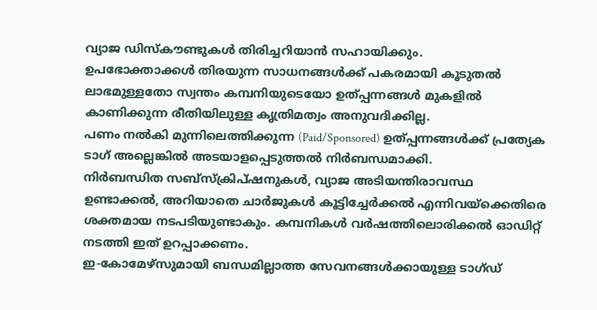വ്യാജ ഡിസ്കൗണ്ടുകൾ തിരിച്ചറിയാൻ സഹായിക്കും.
ഉപഭോക്താക്കൾ തിരയുന്ന സാധനങ്ങൾക്ക് പകരമായി കൂടുതൽ ലാഭമുള്ളതോ സ്വന്തം കമ്പനിയുടെയോ ഉത്പ്പന്നങ്ങൾ മുകളിൽ കാണിക്കുന്ന രീതിയിലുള്ള കൃത്രിമത്വം അനുവദിക്കില്ല.
പണം നൽകി മുന്നിലെത്തിക്കുന്ന (Paid/Sponsored) ഉത്പ്പന്നങ്ങൾക്ക് പ്രത്യേക ടാഗ് അല്ലെങ്കിൽ അടയാളപ്പെടുത്തൽ നിർബന്ധമാക്കി.
നിർബന്ധിത സബ്സ്ക്രിപ്ഷനുകൾ, വ്യാജ അടിയന്തിരാവസ്ഥ ഉണ്ടാക്കൽ, അറിയാതെ ചാർജുകൾ കൂട്ടിച്ചേർക്കൽ എന്നിവയ്ക്കെതിരെ ശക്തമായ നടപടിയുണ്ടാകും. കമ്പനികൾ വർഷത്തിലൊരിക്കൽ ഓഡിറ്റ് നടത്തി ഇത് ഉറപ്പാക്കണം.
ഇ-കോമേഴ്സുമായി ബന്ധമില്ലാത്ത സേവനങ്ങൾക്കായുള്ള ടാഗ്ഡ്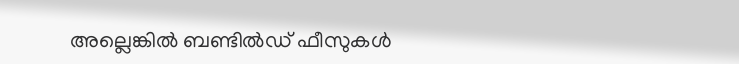അല്ലെങ്കിൽ ബണ്ടിൽഡ് ഫീസുകൾ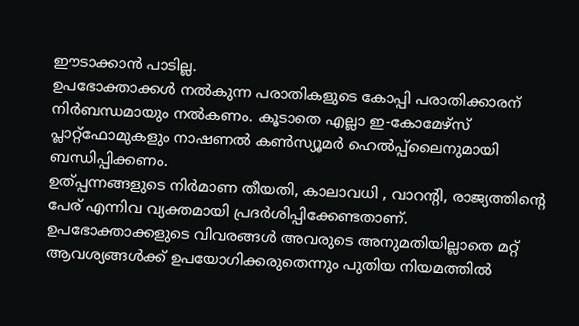ഈടാക്കാൻ പാടില്ല.
ഉപഭോക്താക്കൾ നൽകുന്ന പരാതികളുടെ കോപ്പി പരാതിക്കാരന് നിർബന്ധമായും നൽകണം. കൂടാതെ എല്ലാ ഇ-കോമേഴ്സ് പ്ലാറ്റ്ഫോമുകളും നാഷണൽ കൺസ്യൂമർ ഹെൽപ്പ്ലൈനുമായി ബന്ധിപ്പിക്കണം.
ഉത്പ്പന്നങ്ങളുടെ നിർമാണ തീയതി, കാലാവധി , വാറന്റി, രാജ്യത്തിന്റെ പേര് എന്നിവ വ്യക്തമായി പ്രദർശിപ്പിക്കേണ്ടതാണ്. ഉപഭോക്താക്കളുടെ വിവരങ്ങൾ അവരുടെ അനുമതിയില്ലാതെ മറ്റ് ആവശ്യങ്ങൾക്ക് ഉപയോഗിക്കരുതെന്നും പുതിയ നിയമത്തിൽ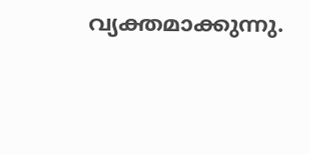വ്യക്തമാക്കുന്നു.